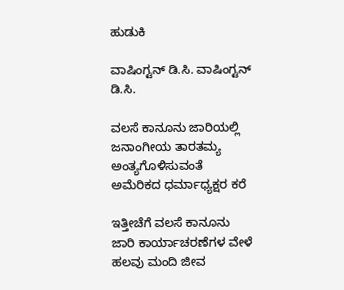ಹುಡುಕಿ

ವಾಷಿಂಗ್ಟನ್ ಡಿ.ಸಿ. ವಾಷಿಂಗ್ಟನ್ ಡಿ.ಸಿ.

ವಲಸೆ ಕಾನೂನು ಜಾರಿಯಲ್ಲಿ ಜನಾಂಗೀಯ ತಾರತಮ್ಯ ಅಂತ್ಯಗೊಳಿಸುವಂತೆ ಅಮೆರಿಕದ ಧರ್ಮಾಧ್ಯಕ್ಷರ ಕರೆ

ಇತ್ತೀಚೆಗೆ ವಲಸೆ ಕಾನೂನು ಜಾರಿ ಕಾರ್ಯಾಚರಣೆಗಳ ವೇಳೆ ಹಲವು ಮಂದಿ ಜೀವ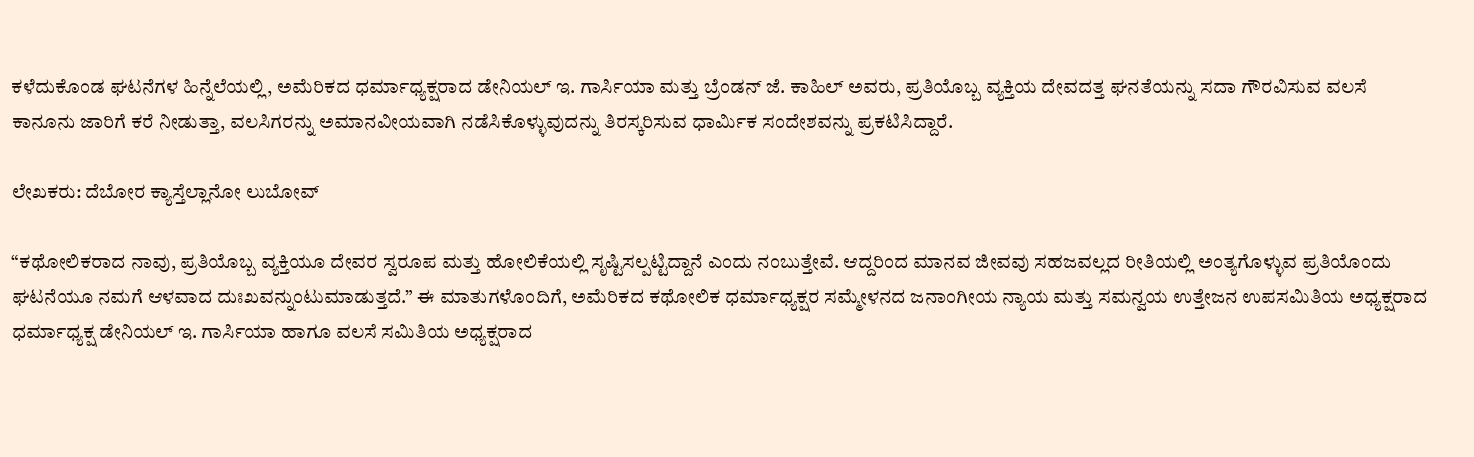ಕಳೆದುಕೊಂಡ ಘಟನೆಗಳ ಹಿನ್ನೆಲೆಯಲ್ಲಿ, ಅಮೆರಿಕದ ಧರ್ಮಾಧ್ಯಕ್ಷರಾದ ಡೇನಿಯಲ್ ಇ. ಗಾರ್ಸಿಯಾ ಮತ್ತು ಬ್ರೆಂಡನ್ ಜೆ. ಕಾಹಿಲ್ ಅವರು, ಪ್ರತಿಯೊಬ್ಬ ವ್ಯಕ್ತಿಯ ದೇವದತ್ತ ಘನತೆಯನ್ನು ಸದಾ ಗೌರವಿಸುವ ವಲಸೆ ಕಾನೂನು ಜಾರಿಗೆ ಕರೆ ನೀಡುತ್ತಾ, ವಲಸಿಗರನ್ನು ಅಮಾನವೀಯವಾಗಿ ನಡೆಸಿಕೊಳ್ಳುವುದನ್ನು ತಿರಸ್ಕರಿಸುವ ಧಾರ್ಮಿಕ ಸಂದೇಶವನ್ನು ಪ್ರಕಟಿಸಿದ್ದಾರೆ.

ಲೇಖಕರು: ದೆಬೋರ ಕ್ಯಾಸ್ತೆಲ್ಲಾನೋ ಲುಬೋವ್

“ಕಥೋಲಿಕರಾದ ನಾವು, ಪ್ರತಿಯೊಬ್ಬ ವ್ಯಕ್ತಿಯೂ ದೇವರ ಸ್ವರೂಪ ಮತ್ತು ಹೋಲಿಕೆಯಲ್ಲಿ ಸೃಷ್ಟಿಸಲ್ಪಟ್ಟಿದ್ದಾನೆ ಎಂದು ನಂಬುತ್ತೇವೆ. ಆದ್ದರಿಂದ ಮಾನವ ಜೀವವು ಸಹಜವಲ್ಲದ ರೀತಿಯಲ್ಲಿ ಅಂತ್ಯಗೊಳ್ಳುವ ಪ್ರತಿಯೊಂದು ಘಟನೆಯೂ ನಮಗೆ ಆಳವಾದ ದುಃಖವನ್ನುಂಟುಮಾಡುತ್ತದೆ.” ಈ ಮಾತುಗಳೊಂದಿಗೆ, ಅಮೆರಿಕದ ಕಥೋಲಿಕ ಧರ್ಮಾಧ್ಯಕ್ಷರ ಸಮ್ಮೇಳನದ ಜನಾಂಗೀಯ ನ್ಯಾಯ ಮತ್ತು ಸಮನ್ವಯ ಉತ್ತೇಜನ ಉಪಸಮಿತಿಯ ಅಧ್ಯಕ್ಷರಾದ ಧರ್ಮಾಧ್ಯಕ್ಷ ಡೇನಿಯಲ್ ಇ. ಗಾರ್ಸಿಯಾ ಹಾಗೂ ವಲಸೆ ಸಮಿತಿಯ ಅಧ್ಯಕ್ಷರಾದ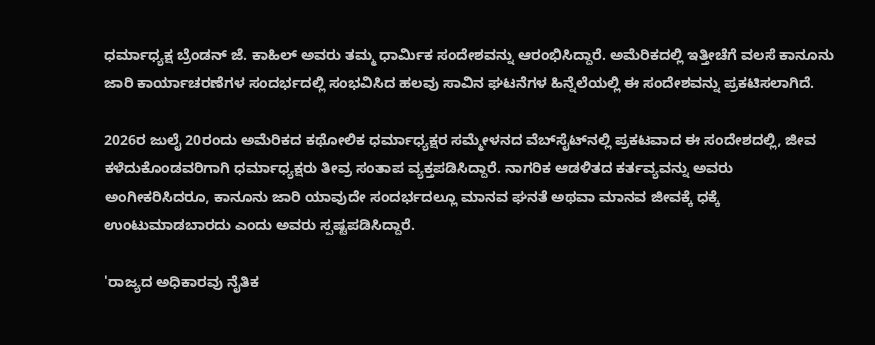ಧರ್ಮಾಧ್ಯಕ್ಷ ಬ್ರೆಂಡನ್ ಜೆ. ಕಾಹಿಲ್ ಅವರು ತಮ್ಮ ಧಾರ್ಮಿಕ ಸಂದೇಶವನ್ನು ಆರಂಭಿಸಿದ್ದಾರೆ. ಅಮೆರಿಕದಲ್ಲಿ ಇತ್ತೀಚೆಗೆ ವಲಸೆ ಕಾನೂನು ಜಾರಿ ಕಾರ್ಯಾಚರಣೆಗಳ ಸಂದರ್ಭದಲ್ಲಿ ಸಂಭವಿಸಿದ ಹಲವು ಸಾವಿನ ಘಟನೆಗಳ ಹಿನ್ನೆಲೆಯಲ್ಲಿ ಈ ಸಂದೇಶವನ್ನು ಪ್ರಕಟಿಸಲಾಗಿದೆ.

2026ರ ಜುಲೈ 20ರಂದು ಅಮೆರಿಕದ ಕಥೋಲಿಕ ಧರ್ಮಾಧ್ಯಕ್ಷರ ಸಮ್ಮೇಳನದ ವೆಬ್‌ಸೈಟ್‌ನಲ್ಲಿ ಪ್ರಕಟವಾದ ಈ ಸಂದೇಶದಲ್ಲಿ, ಜೀವ ಕಳೆದುಕೊಂಡವರಿಗಾಗಿ ಧರ್ಮಾಧ್ಯಕ್ಷರು ತೀವ್ರ ಸಂತಾಪ ವ್ಯಕ್ತಪಡಿಸಿದ್ದಾರೆ. ನಾಗರಿಕ ಆಡಳಿತದ ಕರ್ತವ್ಯವನ್ನು ಅವರು ಅಂಗೀಕರಿಸಿದರೂ, ಕಾನೂನು ಜಾರಿ ಯಾವುದೇ ಸಂದರ್ಭದಲ್ಲೂ ಮಾನವ ಘನತೆ ಅಥವಾ ಮಾನವ ಜೀವಕ್ಕೆ ಧಕ್ಕೆ ಉಂಟುಮಾಡಬಾರದು ಎಂದು ಅವರು ಸ್ಪಷ್ಟಪಡಿಸಿದ್ದಾರೆ.

'ರಾಜ್ಯದ ಅಧಿಕಾರವು ನೈತಿಕ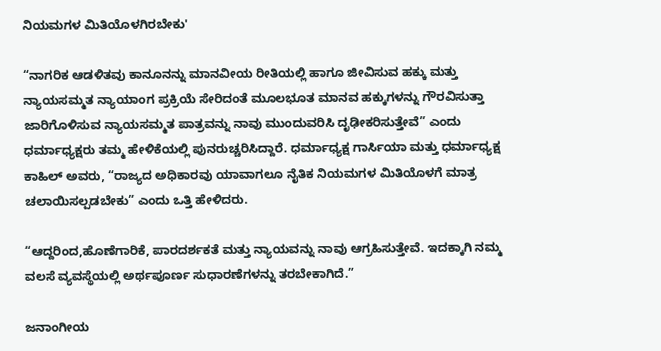ನಿಯಮಗಳ ಮಿತಿಯೊಳಗಿರಬೇಕು'

“ನಾಗರಿಕ ಆಡಳಿತವು ಕಾನೂನನ್ನು ಮಾನವೀಯ ರೀತಿಯಲ್ಲಿ ಹಾಗೂ ಜೀವಿಸುವ ಹಕ್ಕು ಮತ್ತು ನ್ಯಾಯಸಮ್ಮತ ನ್ಯಾಯಾಂಗ ಪ್ರಕ್ರಿಯೆ ಸೇರಿದಂತೆ ಮೂಲಭೂತ ಮಾನವ ಹಕ್ಕುಗಳನ್ನು ಗೌರವಿಸುತ್ತಾ ಜಾರಿಗೊಳಿಸುವ ನ್ಯಾಯಸಮ್ಮತ ಪಾತ್ರವನ್ನು ನಾವು ಮುಂದುವರಿಸಿ ದೃಢೀಕರಿಸುತ್ತೇವೆ” ಎಂದು ಧರ್ಮಾಧ್ಯಕ್ಷರು ತಮ್ಮ ಹೇಳಿಕೆಯಲ್ಲಿ ಪುನರುಚ್ಚರಿಸಿದ್ದಾರೆ. ಧರ್ಮಾಧ್ಯಕ್ಷ ಗಾರ್ಸಿಯಾ ಮತ್ತು ಧರ್ಮಾಧ್ಯಕ್ಷ ಕಾಹಿಲ್ ಅವರು, “ರಾಜ್ಯದ ಅಧಿಕಾರವು ಯಾವಾಗಲೂ ನೈತಿಕ ನಿಯಮಗಳ ಮಿತಿಯೊಳಗೆ ಮಾತ್ರ ಚಲಾಯಿಸಲ್ಪಡಬೇಕು” ಎಂದು ಒತ್ತಿ ಹೇಳಿದರು.

“ಆದ್ದರಿಂದ,ಹೊಣೆಗಾರಿಕೆ, ಪಾರದರ್ಶಕತೆ ಮತ್ತು ನ್ಯಾಯವನ್ನು ನಾವು ಆಗ್ರಹಿಸುತ್ತೇವೆ. ಇದಕ್ಕಾಗಿ ನಮ್ಮ ವಲಸೆ ವ್ಯವಸ್ಥೆಯಲ್ಲಿ ಅರ್ಥಪೂರ್ಣ ಸುಧಾರಣೆಗಳನ್ನು ತರಬೇಕಾಗಿದೆ.”

ಜನಾಂಗೀಯ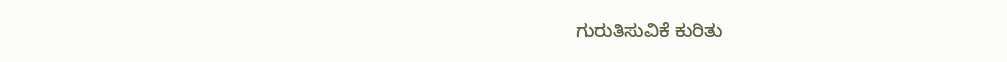ಗುರುತಿಸುವಿಕೆ ಕುರಿತು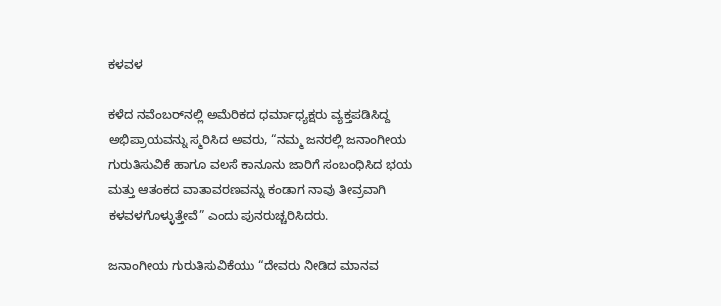ಕಳವಳ

ಕಳೆದ ನವೆಂಬರ್‌ನಲ್ಲಿ ಅಮೆರಿಕದ ಧರ್ಮಾಧ್ಯಕ್ಷರು ವ್ಯಕ್ತಪಡಿಸಿದ್ದ ಅಭಿಪ್ರಾಯವನ್ನು ಸ್ಮರಿಸಿದ ಅವರು, “ನಮ್ಮ ಜನರಲ್ಲಿ ಜನಾಂಗೀಯ ಗುರುತಿಸುವಿಕೆ ಹಾಗೂ ವಲಸೆ ಕಾನೂನು ಜಾರಿಗೆ ಸಂಬಂಧಿಸಿದ ಭಯ ಮತ್ತು ಆತಂಕದ ವಾತಾವರಣವನ್ನು ಕಂಡಾಗ ನಾವು ತೀವ್ರವಾಗಿ ಕಳವಳಗೊಳ್ಳುತ್ತೇವೆ” ಎಂದು ಪುನರುಚ್ಚರಿಸಿದರು.

ಜನಾಂಗೀಯ ಗುರುತಿಸುವಿಕೆಯು “ದೇವರು ನೀಡಿದ ಮಾನವ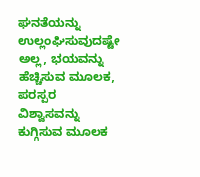ಘನತೆಯನ್ನು ಉಲ್ಲಂಘಿಸುವುದಷ್ಟೇ ಅಲ್ಲ, ಭಯವನ್ನು ಹೆಚ್ಚಿಸುವ ಮೂಲಕ, ಪರಸ್ಪರ ವಿಶ್ವಾಸವನ್ನು ಕುಗ್ಗಿಸುವ ಮೂಲಕ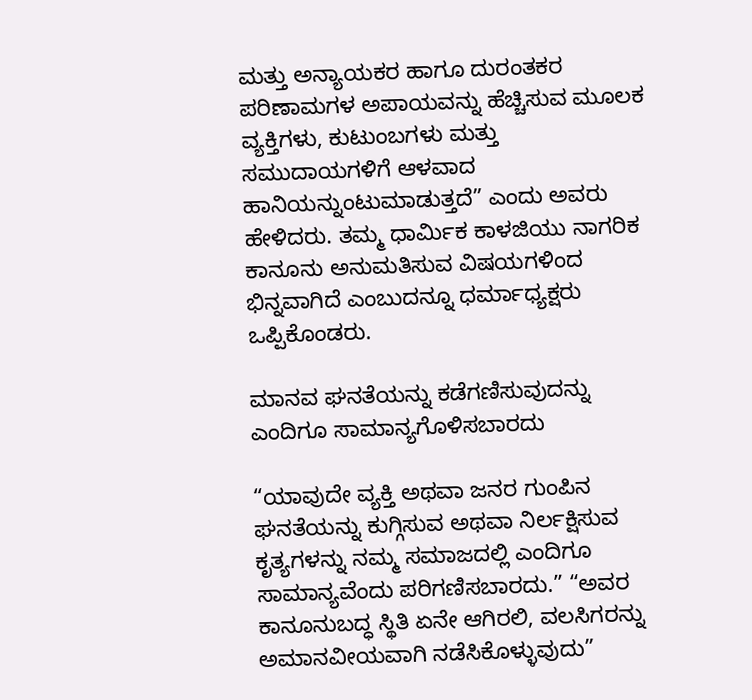ಮತ್ತು ಅನ್ಯಾಯಕರ ಹಾಗೂ ದುರಂತಕರ ಪರಿಣಾಮಗಳ ಅಪಾಯವನ್ನು ಹೆಚ್ಚಿಸುವ ಮೂಲಕ ವ್ಯಕ್ತಿಗಳು, ಕುಟುಂಬಗಳು ಮತ್ತು ಸಮುದಾಯಗಳಿಗೆ ಆಳವಾದ ಹಾನಿಯನ್ನುಂಟುಮಾಡುತ್ತದೆ” ಎಂದು ಅವರು ಹೇಳಿದರು. ತಮ್ಮ ಧಾರ್ಮಿಕ ಕಾಳಜಿಯು ನಾಗರಿಕ ಕಾನೂನು ಅನುಮತಿಸುವ ವಿಷಯಗಳಿಂದ ಭಿನ್ನವಾಗಿದೆ ಎಂಬುದನ್ನೂ ಧರ್ಮಾಧ್ಯಕ್ಷರು ಒಪ್ಪಿಕೊಂಡರು.

ಮಾನವ ಘನತೆಯನ್ನು ಕಡೆಗಣಿಸುವುದನ್ನು ಎಂದಿಗೂ ಸಾಮಾನ್ಯಗೊಳಿಸಬಾರದು

“ಯಾವುದೇ ವ್ಯಕ್ತಿ ಅಥವಾ ಜನರ ಗುಂಪಿನ ಘನತೆಯನ್ನು ಕುಗ್ಗಿಸುವ ಅಥವಾ ನಿರ್ಲಕ್ಷಿಸುವ ಕೃತ್ಯಗಳನ್ನು ನಮ್ಮ ಸಮಾಜದಲ್ಲಿ ಎಂದಿಗೂ ಸಾಮಾನ್ಯವೆಂದು ಪರಿಗಣಿಸಬಾರದು.” “ಅವರ ಕಾನೂನುಬದ್ಧ ಸ್ಥಿತಿ ಏನೇ ಆಗಿರಲಿ, ವಲಸಿಗರನ್ನು ಅಮಾನವೀಯವಾಗಿ ನಡೆಸಿಕೊಳ್ಳುವುದು”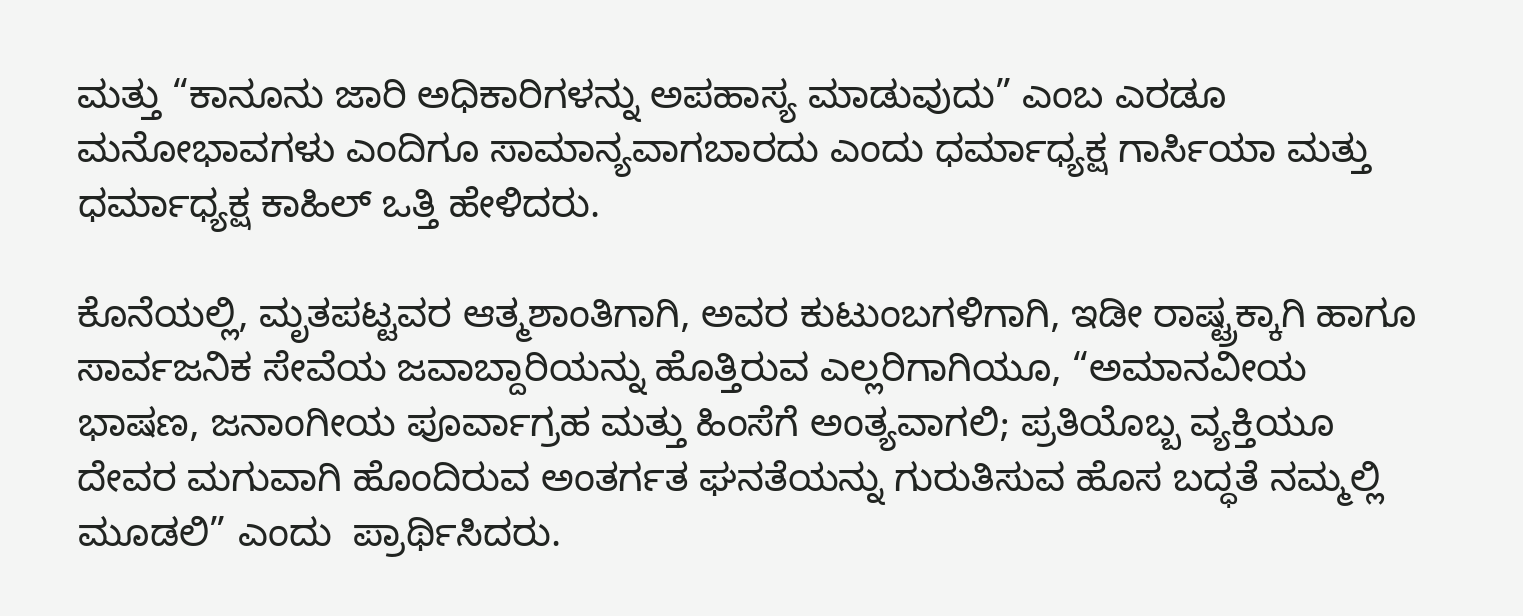ಮತ್ತು “ಕಾನೂನು ಜಾರಿ ಅಧಿಕಾರಿಗಳನ್ನು ಅಪಹಾಸ್ಯ ಮಾಡುವುದು” ಎಂಬ ಎರಡೂ ಮನೋಭಾವಗಳು ಎಂದಿಗೂ ಸಾಮಾನ್ಯವಾಗಬಾರದು ಎಂದು ಧರ್ಮಾಧ್ಯಕ್ಷ ಗಾರ್ಸಿಯಾ ಮತ್ತು ಧರ್ಮಾಧ್ಯಕ್ಷ ಕಾಹಿಲ್ ಒತ್ತಿ ಹೇಳಿದರು.

ಕೊನೆಯಲ್ಲಿ, ಮೃತಪಟ್ಟವರ ಆತ್ಮಶಾಂತಿಗಾಗಿ, ಅವರ ಕುಟುಂಬಗಳಿಗಾಗಿ, ಇಡೀ ರಾಷ್ಟ್ರಕ್ಕಾಗಿ ಹಾಗೂ ಸಾರ್ವಜನಿಕ ಸೇವೆಯ ಜವಾಬ್ದಾರಿಯನ್ನು ಹೊತ್ತಿರುವ ಎಲ್ಲರಿಗಾಗಿಯೂ, “ಅಮಾನವೀಯ ಭಾಷಣ, ಜನಾಂಗೀಯ ಪೂರ್ವಾಗ್ರಹ ಮತ್ತು ಹಿಂಸೆಗೆ ಅಂತ್ಯವಾಗಲಿ; ಪ್ರತಿಯೊಬ್ಬ ವ್ಯಕ್ತಿಯೂ ದೇವರ ಮಗುವಾಗಿ ಹೊಂದಿರುವ ಅಂತರ್ಗತ ಘನತೆಯನ್ನು ಗುರುತಿಸುವ ಹೊಸ ಬದ್ಧತೆ ನಮ್ಮಲ್ಲಿ ಮೂಡಲಿ” ಎಂದು  ಪ್ರಾರ್ಥಿಸಿದರು.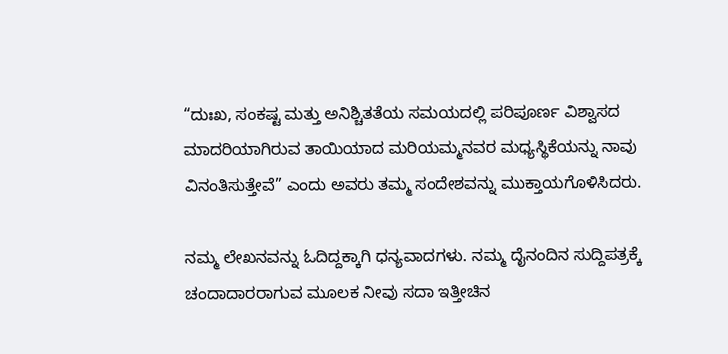“ದುಃಖ, ಸಂಕಷ್ಟ ಮತ್ತು ಅನಿಶ್ಚಿತತೆಯ ಸಮಯದಲ್ಲಿ ಪರಿಪೂರ್ಣ ವಿಶ್ವಾಸದ ಮಾದರಿಯಾಗಿರುವ ತಾಯಿಯಾದ ಮರಿಯಮ್ಮನವರ ಮಧ್ಯಸ್ಥಿಕೆಯನ್ನು ನಾವು ವಿನಂತಿಸುತ್ತೇವೆ” ಎಂದು ಅವರು ತಮ್ಮ ಸಂದೇಶವನ್ನು ಮುಕ್ತಾಯಗೊಳಿಸಿದರು.

ನಮ್ಮ ಲೇಖನವನ್ನು ಓದಿದ್ದಕ್ಕಾಗಿ ಧನ್ಯವಾದಗಳು. ನಮ್ಮ ದೈನಂದಿನ ಸುದ್ದಿಪತ್ರಕ್ಕೆ ಚಂದಾದಾರರಾಗುವ ಮೂಲಕ ನೀವು ಸದಾ ಇತ್ತೀಚಿನ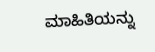ಮಾಹಿತಿಯನ್ನು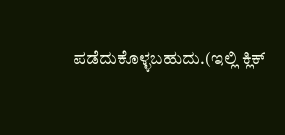ಪಡೆದುಕೊಳ್ಳಬಹುದು.(ಇಲ್ಲಿ ಕ್ಲಿಕ್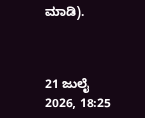ಮಾಡಿ).



21 ಜುಲೈ 2026, 18:25